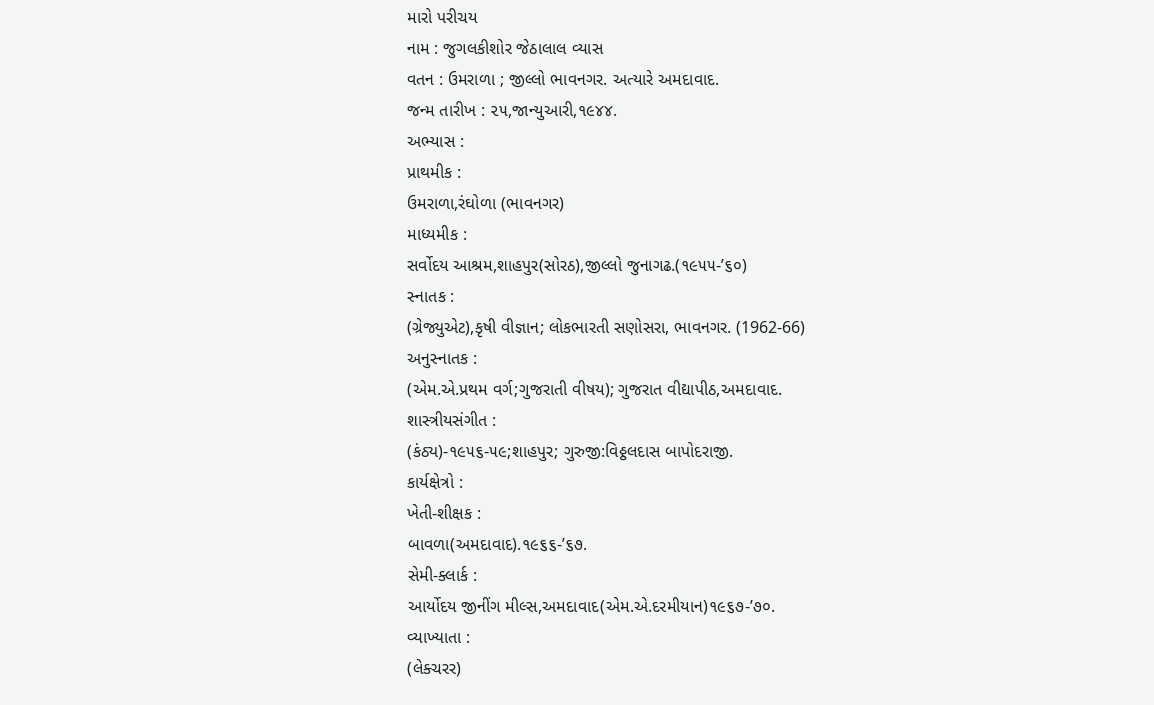મારો પરીચય
નામ : જુગલકીશોર જેઠાલાલ વ્યાસ
વતન : ઉમરાળા ; જીલ્લો ભાવનગર. અત્યારે અમદાવાદ.
જન્મ તારીખ : ૨૫,જાન્યુઆરી,૧૯૪૪.
અભ્યાસ :
પ્રાથમીક :
ઉમરાળા,રંઘોળા (ભાવનગર)
માધ્યમીક :
સર્વોદય આશ્રમ,શાહપુર(સોરઠ),જીલ્લો જુનાગઢ.(૧૯૫૫-’૬૦)
સ્નાતક :
(ગ્રેજ્યુએટ),કૃષી વીજ્ઞાન; લોકભારતી સણોસરા, ભાવનગર. (1962-66)
અનુસ્નાતક :
(એમ.એ.પ્રથમ વર્ગ;ગુજરાતી વીષય); ગુજરાત વીદ્યાપીઠ,અમદાવાદ.
શાસ્ત્રીયસંગીત :
(કંઠ્ય)-૧૯૫૬-૫૯;શાહપુર; ગુરુજી:વિઠ્ઠલદાસ બાપોદરાજી.
કાર્યક્ષેત્રો :
ખેતી-શીક્ષક :
બાવળા(અમદાવાદ).૧૯૬૬-’૬૭.
સેમી-ક્લાર્ક :
આર્યોદય જીનીંગ મીલ્સ,અમદાવાદ(એમ.એ.દરમીયાન)૧૯૬૭-’૭૦.
વ્યાખ્યાતા :
(લેક્ચરર)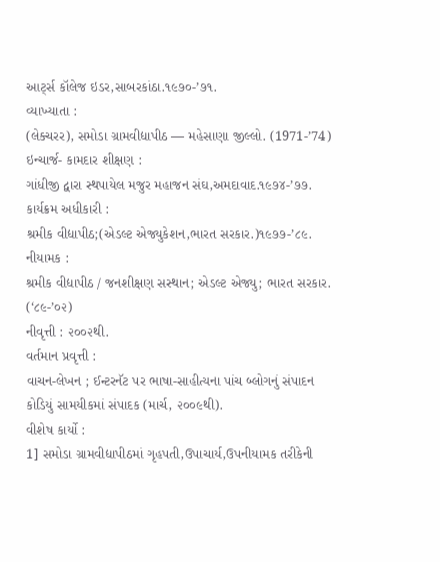આર્ટ્સ કૉલેજ ઇડર,સાબરકાંઠા.૧૯૭૦-’૭૧.
વ્યાખ્યાતા :
(લેક્ચરર), સમોડા ગ્રામવીદ્યાપીઠ — મહેસાણા જીલ્લો. (1971-’74)
ઇન્ચાર્જ- કામદાર શીક્ષણ :
ગાંધીજી દ્વારા સ્થપાયેલ મજુર મહાજન સંઘ,અમદાવાદ.૧૯૭૪-’૭૭.
કાર્યક્રમ અધીકારી :
શ્રમીક વીદ્યાપીઠ;(એડલ્ટ એજ્યુકેશન,ભારત સરકાર.)૧૯૭૭-’૮૯.
નીયામક :
શ્રમીક વીદ્યાપીઠ / જનશીક્ષણ સસ્થાન; એડલ્ટ એજ્યુ; ભારત સરકાર. (‘૮૯-’૦૨)
નીવૃત્તી : ૨૦૦૨થી.
વર્તમાન પ્રવૃત્તી :
વાચન-લેખન ; ઈન્ટરનૅટ પર ભાષા-સાહીત્યના પાંચ બ્લોગનું સંપાદન
કોડિયું સામયીકમાં સંપાદક (માર્ચ, ૨૦૦૯થી).
વીશેષ કાર્યો :
1] સમોડા ગ્રામવીદ્યાપીઠમાં ગૃહપતી,ઉપાચાર્ય,ઉપનીયામક તરીકેની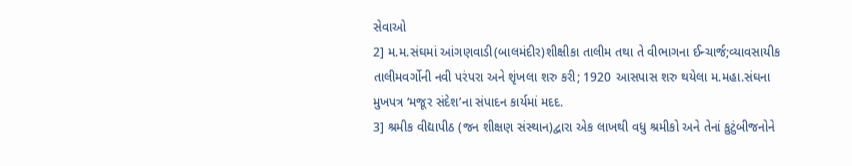સેવાઓ
2] મ.મ.સંઘમાં આંગણવાડી(બાલમંદીર)શીક્ષીકા તાલીમ તથા તે વીભાગના ઈન્ચાર્જ;વ્યાવસાયીક તાલીમવર્ગોની નવી પરંપરા અને શૃંખલા શરુ કરી; 1920 આસપાસ શરુ થયેલા મ.મહા.સંઘના મુખપત્ર ‘મજૂર સંદેશ’ના સંપાદન કાર્યમાં મદદ.
3] શ્રમીક વીદ્યાપીઠ (જન શીક્ષણ સંસ્થાન)દ્વારા એક લાખથી વધુ શ્રમીકો અને તેનાં કુટુંબીજનોને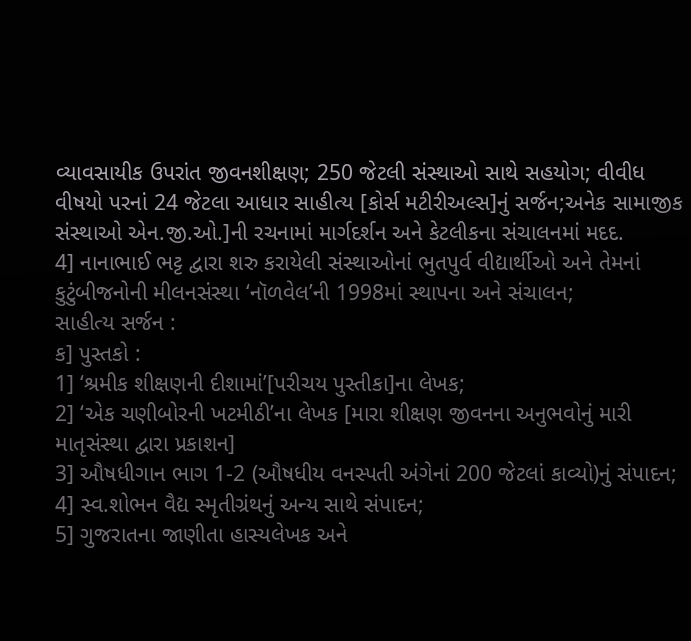વ્યાવસાયીક ઉપરાંત જીવનશીક્ષણ; 250 જેટલી સંસ્થાઓ સાથે સહયોગ; વીવીધ વીષયો પરનાં 24 જેટલા આધાર સાહીત્ય [કોર્સ મટીરીઅલ્સ]નું સર્જન;અનેક સામાજીક સંસ્થાઓ એન.જી.ઓ.]ની રચનામાં માર્ગદર્શન અને કેટલીકના સંચાલનમાં મદદ.
4] નાનાભાઈ ભટ્ટ દ્વારા શરુ કરાયેલી સંસ્થાઓનાં ભુતપુર્વ વીદ્યાર્થીઓ અને તેમનાં કુટુંબીજનોની મીલનસંસ્થા ‘નૉળવેલ’ની 1998માં સ્થાપના અને સંચાલન;
સાહીત્ય સર્જન :
ક] પુસ્તકો :
1] ‘શ્રમીક શીક્ષણની દીશામાં’[પરીચય પુસ્તીકા]ના લેખક;
2] ‘એક ચણીબોરની ખટમીઠી’ના લેખક [મારા શીક્ષણ જીવનના અનુભવોનું મારી માતૃસંસ્થા દ્વારા પ્રકાશન]
3] ઔષધીગાન ભાગ 1-2 (ઔષધીય વનસ્પતી અંગેનાં 200 જેટલાં કાવ્યો)નું સંપાદન;
4] સ્વ.શોભન વૈદ્ય સ્મૃતીગ્રંથનું અન્ય સાથે સંપાદન;
5] ગુજરાતના જાણીતા હાસ્યલેખક અને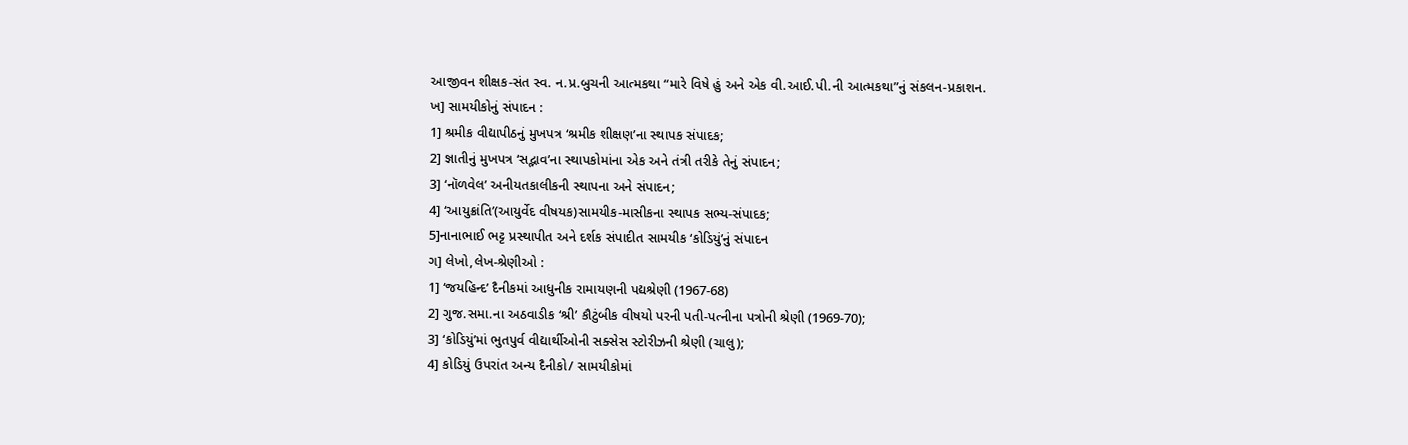આજીવન શીક્ષક-સંત સ્વ. ન.પ્ર.બુચની આત્મકથા “મારે વિષે હું અને એક વી.આઈ.પી.ની આત્મકથા”નું સંકલન-પ્રકાશન.
ખ] સામયીકોનું સંપાદન :
1] શ્રમીક વીદ્યાપીઠનું મુખપત્ર ‘શ્રમીક શીક્ષણ’ના સ્થાપક સંપાદક;
2] જ્ઞાતીનું મુખપત્ર ‘સદ્ભાવ’ના સ્થાપકોમાંના એક અને તંત્રી તરીકે તેનું સંપાદન;
3] ‘નૉળવેલ’ અનીયતકાલીકની સ્થાપના અને સંપાદન;
4] ‘આયુક્રાંતિ’(આયુર્વેદ વીષયક)સામયીક-માસીકના સ્થાપક સભ્ય-સંપાદક;
5]નાનાભાઈ ભટ્ટ પ્રસ્થાપીત અને દર્શક સંપાદીત સામયીક ‘કોડિયું’નું સંપાદન
ગ] લેખો,લેખ-શ્રેણીઓ :
1] ‘જયહિન્દ’ દૈનીકમાં આધુનીક રામાયણની પદ્યશ્રેણી (1967-68)
2] ગુજ.સમા.ના અઠવાડીક ‘શ્રી’ કૌટુંબીક વીષયો પરની પતી-પત્નીના પત્રોની શ્રેણી (1969-70);
3] ‘કોડિયું’માં ભુતપુર્વ વીદ્યાર્થીઓની સક્સેસ સ્ટોરીઝની શ્રેણી (ચાલુ);
4] કોડિયું ઉપરાંત અન્ય દૈનીકો/ સામયીકોમાં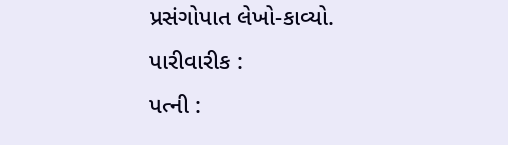પ્રસંગોપાત લેખો-કાવ્યો.
પારીવારીક :
પત્ની :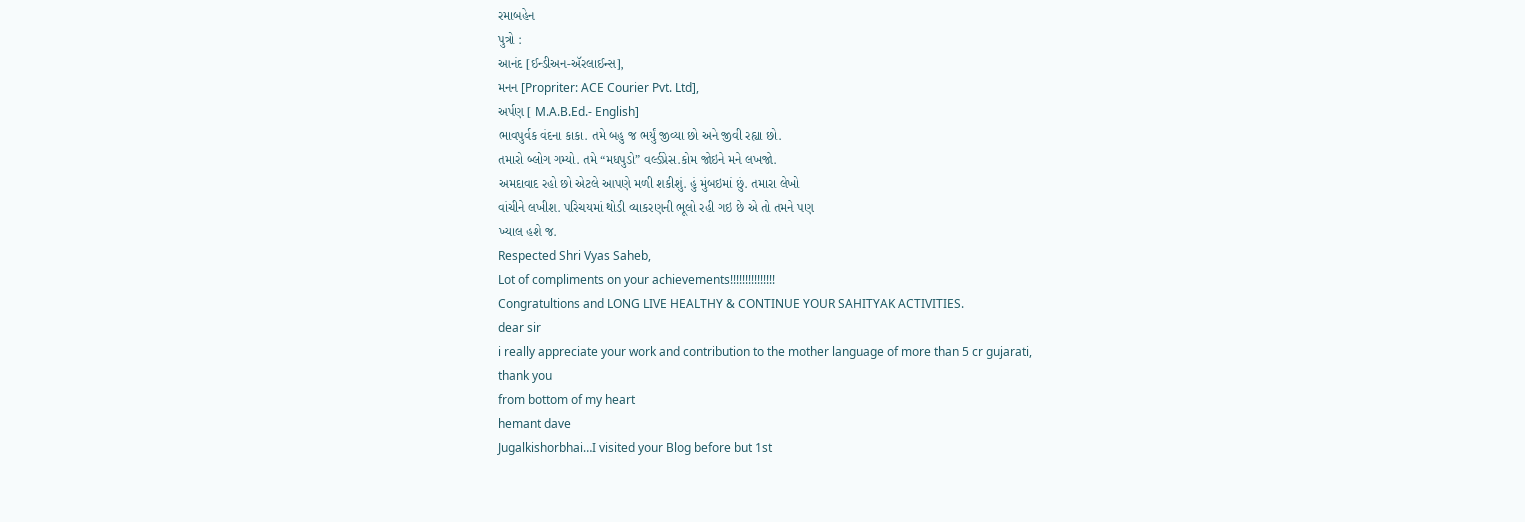રમાબહેન
પુત્રો :
આનંદ [ઈન્ડીઅન-ઍરલાઈન્સ],
મનન [Propriter: ACE Courier Pvt. Ltd],
અર્પણ [ M.A.B.Ed.- English]
ભાવપુર્વક વંદના કાકા. તમે બહુ જ ભર્યું જીવ્યા છો અને જીવી રહ્યા છો.
તમારો બ્લોગ ગમ્યો. તમે “મધપુડો” વર્લ્ડપ્રેસ.કોમ જોઇને મને લખજો.
અમદાવાદ રહો છો એટલે આપણે મળી શકીશું. હું મુંબઇમાં છું. તમારા લેખો
વાંચીને લખીશ. પરિચયમાં થોડી વ્યાકરણની ભૂલો રહી ગઇ છે એ તો તમને પણ
ખ્યાલ હશે જ.
Respected Shri Vyas Saheb,
Lot of compliments on your achievements!!!!!!!!!!!!!!!
Congratultions and LONG LIVE HEALTHY & CONTINUE YOUR SAHITYAK ACTIVITIES.
dear sir
i really appreciate your work and contribution to the mother language of more than 5 cr gujarati,
thank you
from bottom of my heart
hemant dave
Jugalkishorbhai…I visited your Blog before but 1st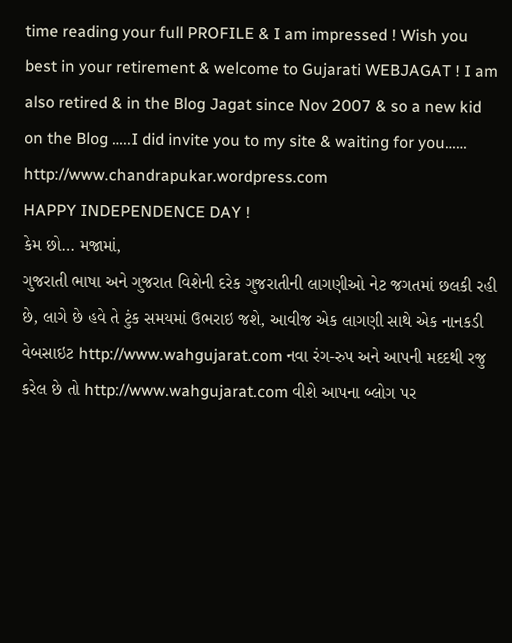time reading your full PROFILE & I am impressed ! Wish you best in your retirement & welcome to Gujarati WEBJAGAT ! I am also retired & in the Blog Jagat since Nov 2007 & so a new kid on the Blog …..I did invite you to my site & waiting for you……
http://www.chandrapukar.wordpress.com
HAPPY INDEPENDENCE DAY !
કેમ છો… મજામાં,
ગુજરાતી ભાષા અને ગુજરાત વિશેની દરેક ગુજરાતીની લાગણીઓ નેટ જગતમાં છલકી રહી છે, લાગે છે હવે તે ટુંક સમયમાં ઉભરાઇ જશે, આવીજ એક લાગણી સાથે એક નાનકડી વેબસાઇટ http://www.wahgujarat.com નવા રંગ-રુપ અને આપની મદદથી રજુ કરેલ છે તો http://www.wahgujarat.com વીશે આપના બ્લોગ પર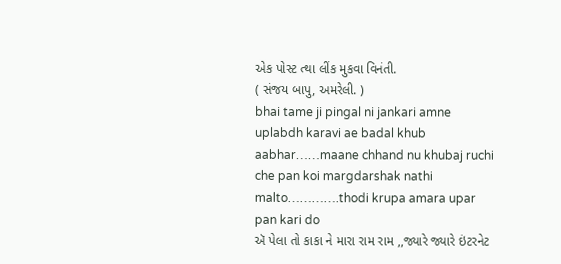એક પોસ્ટ ત્થા લીંક મુકવા વિનંતી.
( સંજય બાપુ, અમરેલી. )
bhai tame ji pingal ni jankari amne uplabdh karavi ae badal khub aabhar……maane chhand nu khubaj ruchi che pan koi margdarshak nathi malto………….thodi krupa amara upar pan kari do
ઍ પેલા તો કાકા ને મારા રામ રામ ,,જ્યારે જ્યારે ઇંટરનેટ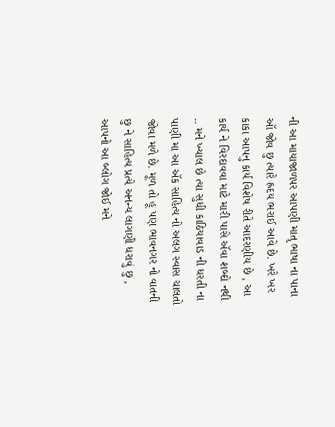ની આ માયાજાળપર આપણી માતૃ ભાષા ના પાના ઑ જોવ છુ ત્યારે હ્રદય ભરાઈ આવે છે. ખરે ખર કાકા આપનુ કાર્ય વિશેષ રીતે આદરણીય છે , આ કાર્ય ને વિરદાવવા માટે મારી પાસે ઍવા શબ્દો નથી .. મને ખ્યાલ છે ત્યા સુધી કાઠિયાવાડ ની ધરતી ના પાણી મા આ ઍક સાહિત્ય નો અલગ સ્વાસ ચાલતો જોવા મળે છે. મૂળ તો હૂ પણ ભાવનગર નો વાતની છુ ને સાહિત્ય પ્રત્યે અનન્ય લાગણી ધરાવું છુ , આપનો આ બ્લોગ જોઈ મને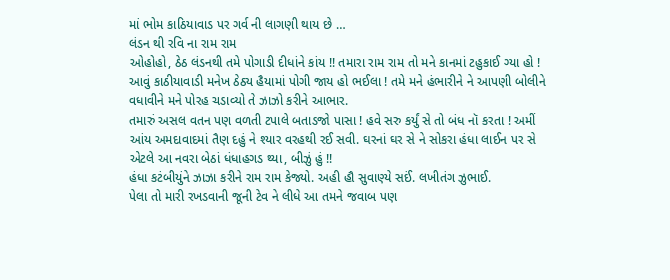માં ભોમ કાઠિયાવાડ પર ગર્વ ની લાગણી થાય છે …
લંડન થી રવિ ના રામ રામ
ઓહોહો, ઠેઠ લંડનથી તમે પોગાડી દીધાંને કાંય !! તમારા રામ રામ તો મને કાનમાં ટહુકાઈ ગ્યા હો ! આવું કાઠીયાવાડી મનેખ ઠેઠ્ય હૈયામાં પોગી જાય હો ભઈલા ! તમે મને હંભારીને ને આપણી બોલીને વધાવીને મને પોરહ ચડાવ્યો તે ઝાઝો કરીને આભાર.
તમારું અસલ વતન પણ વળતી ટપાલે બતાડજો પાસા ! હવે સરુ કર્યું સે તો બંધ નૉ કરતા ! અમીં આંય અમદાવાદમાં તૈણ દહું ને શ્યાર વરહથી રઈ સવી. ઘરનાં ઘર સે ને સોકરા હંધા લાઈન પર સે એટલે આ નવરા બેઠાં ધંધાહગડ થ્યા, બીઝું હું !!
હંધા કટંબીયુંને ઝાઝા કરીને રામ રામ કેજ્યો. અહી હૌ સુવાણ્યે સઈં. લખીતંગ ઝુભાઈ.
પેલા તો મારી રખડવાની જૂની ટેવ ને લીધે આ તમને જવાબ પણ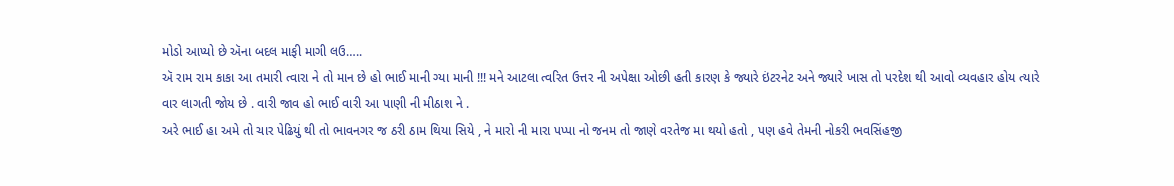મોડો આપ્યો છે ઍના બદલ માફી માગી લઉ…..
ઍ રામ રામ કાકા આ તમારી ત્વારા ને તો માન છે હો ભાઈ માની ગ્યા માની !!! મને આટલા ત્વરિત ઉત્તર ની અપેક્ષા ઓછી હતી કારણ કે જ્યારે ઇંટરનેટ અને જ્યારે ખાસ તો પરદેશ થી આવો વ્યવહાર હોય ત્યારે વાર લાગતી જોય છે . વારી જાવ હો ભાઈ વારી આ પાણી ની મીઠાશ ને .
અરે ભાઈ હા અમે તો ચાર પેઢિયું થી તો ભાવનગર જ ઠરી ઠામ થિયા સિયે , ને મારો ની મારા પપ્પા નો જનમ તો જાણે વરતેજ મા થયો હતો , પણ હવે તેમની નોકરી ભવસિંહજી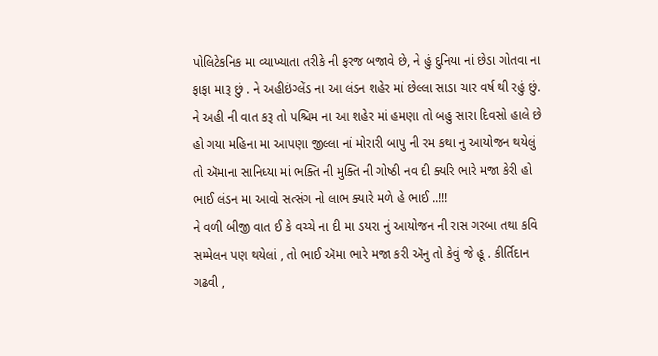પોલિટેકનિક મા વ્યાખ્યાતા તરીકે ની ફરજ બજાવે છે, ને હું દુનિયા નાં છેડા ગોતવા ના ફાફા મારૂ છું . ને અહીઇંગ્લેંડ ના આ લંડન શહેર માં છેલ્લા સાડા ચાર વર્ષ થી રહું છું.
ને અહી ની વાત કરૂ તો પશ્ચિમ ના આ શહેર માં હમણા તો બહુ સારા દિવસો હાલે છે હો ગયા મહિના મા આપણા જીલ્લા નાં મોરારી બાપુ ની રમ કથા નુ આયોજન થયેલું તો ઍમાના સાનિધ્યા માં ભક્તિ ની મુક્તિ ની ગોષ્ઠી નવ દી ક્યરિ ભારે મજા કેરી હો ભાઈ લંડન મા આવો સત્સંગ નો લાભ ક્યારે મળે હે ભાઈ ..!!!
ને વળી બીજી વાત ઈ કે વચ્ચે ના દી મા ડયરા નું આયોજન ની રાસ ગરબા તથા કવિ સમ્મેલન પણ થયેલાં , તો ભાઈ ઍમા ભારે મજા કરી ઍનુ તો કેવું જે હૂ . કીર્તિદાન ગઢવી ,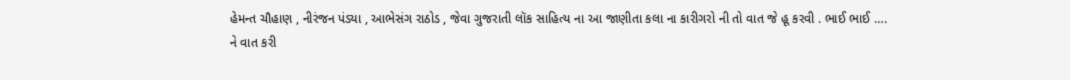હેમન્ત ચૌહાણ , નીરંજન પંડ્યા , આભેસંગ રાઠોડ , જેવા ગુજરાતી લૉક સાહિત્ય ના આ જાણીતા કલા ના કારીગરો ની તો વાત જે હૂ કરવી . ભાઈ ભાઈ ….
ને વાત કરી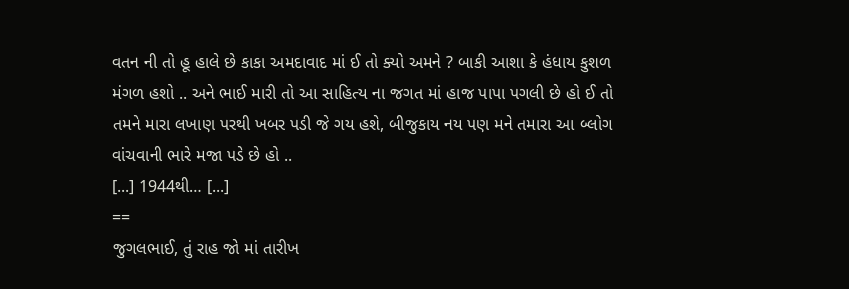વતન ની તો હૂ હાલે છે કાકા અમદાવાદ માં ઈ તો ક્યો અમને ? બાકી આશા કે હંધાય કુશળ મંગળ હશો .. અને ભાઈ મારી તો આ સાહિત્ય ના જગત માં હાજ પાપા પગલી છે હો ઈ તો તમને મારા લખાણ પરથી ખબર પડી જે ગય હશે, બીજુકાય નય પણ મને તમારા આ બ્લોગ વાંચવાની ભારે મજા પડે છે હો ..
[...] 1944થી… [...]
==
જુગલભાઈ, તું રાહ જો માં તારીખ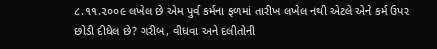૮.૧૧.૨૦૦૯ લખેલ છે એમ પુર્વ કર્મના ફળમાં તારીખ લખેલ નથી એટલે એને કર્મ ઉપર છોડી દીધેલ છે? ગરીબ, વીધવા અને દલીતોની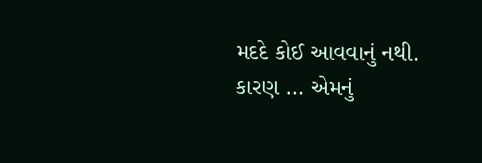મદદે કોઈ આવવાનું નથી. કારણ … એમનું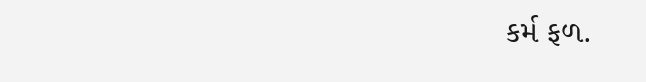કર્મ ફળ.